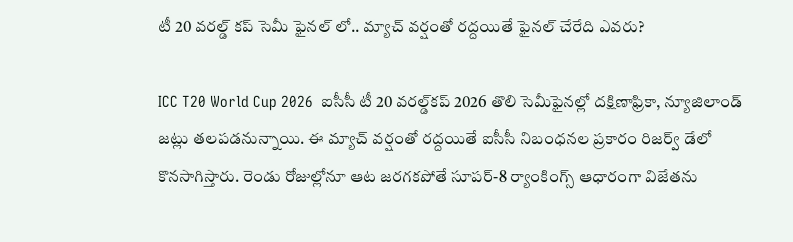టీ 20 వరల్డ్‌ కప్ సెమీ ఫైనల్ లో.. మ్యాచ్ వర్షంతో రద్దయితే ఫైనల్ చేరేది ఎవరు?

ICC T20 World Cup 2026  ఐసీసీ టీ 20 వరల్డ్‌కప్ 2026 తొలి సెమీఫైనల్లో దక్షిణాఫ్రికా, న్యూజిలాండ్ జట్లు తలపడనున్నాయి. ఈ మ్యాచ్ వర్షంతో రద్దయితే ఐసీసీ నిబంధనల ప్రకారం రిజర్వ్ డేలో కొనసాగిస్తారు. రెండు రోజుల్లోనూ ఆట జరగకపోతే సూపర్-8 ర్యాంకింగ్స్ ఆధారంగా విజేతను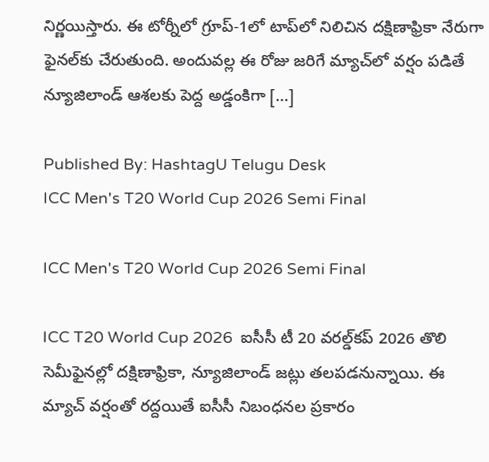నిర్ణయిస్తారు. ఈ టోర్నీలో గ్రూప్-1లో టాప్‌లో నిలిచిన దక్షిణాఫ్రికా నేరుగా ఫైనల్‌కు చేరుతుంది. అందువల్ల ఈ రోజు జరిగే మ్యాచ్‌లో వర్షం పడితే న్యూజిలాండ్ ఆశలకు పెద్ద అడ్డంకిగా […]

Published By: HashtagU Telugu Desk
ICC Men's T20 World Cup 2026 Semi Final

ICC Men's T20 World Cup 2026 Semi Final

ICC T20 World Cup 2026  ఐసీసీ టీ 20 వరల్డ్‌కప్ 2026 తొలి సెమీఫైనల్లో దక్షిణాఫ్రికా, న్యూజిలాండ్ జట్లు తలపడనున్నాయి. ఈ మ్యాచ్ వర్షంతో రద్దయితే ఐసీసీ నిబంధనల ప్రకారం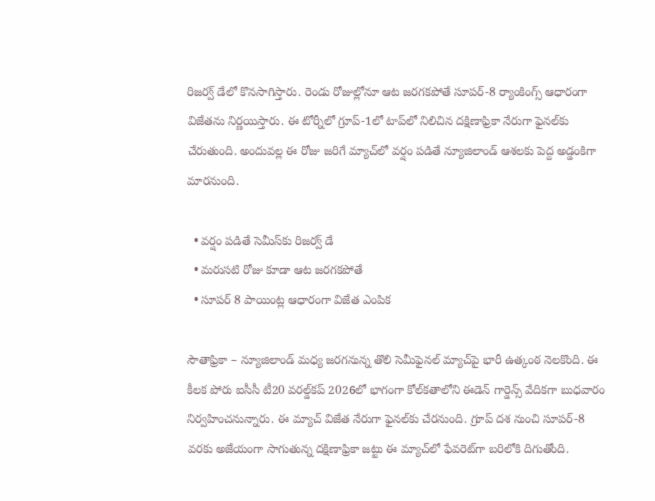రిజర్వ్ డేలో కొనసాగిస్తారు. రెండు రోజుల్లోనూ ఆట జరగకపోతే సూపర్-8 ర్యాంకింగ్స్ ఆధారంగా విజేతను నిర్ణయిస్తారు. ఈ టోర్నీలో గ్రూప్-1లో టాప్‌లో నిలిచిన దక్షిణాఫ్రికా నేరుగా ఫైనల్‌కు చేరుతుంది. అందువల్ల ఈ రోజు జరిగే మ్యాచ్‌లో వర్షం పడితే న్యూజిలాండ్ ఆశలకు పెద్ద అడ్డంకిగా మారనుంది.

  • వర్షం పడితే సెమీస్‌కు రిజర్వ్ డే
  • మరుసటి రోజు కూడా ఆట జరగకపోతే
  • సూపర్ 8 పాయింట్ల ఆధారంగా విజేత ఎంపిక

సౌతాఫ్రికా – న్యూజిలాండ్ మధ్య జరగనున్న తొలి సెమీఫైనల్ మ్యాచ్‌పై భారీ ఉత్కంఠ నెలకొంది. ఈ కీలక పోరు ఐసీసీ టీ20 వరల్డ్‌కప్ 2026లో భాగంగా కోల్‌కతాలోని ఈడెన్ గార్డెన్స్ వేదికగా బుధవారం నిర్వహించనున్నారు. ఈ మ్యాచ్ విజేత నేరుగా ఫైనల్‌కు చేరనుంది. గ్రూప్ దశ నుంచి సూపర్-8 వరకు అజేయంగా సాగుతున్న దక్షిణాఫ్రికా జట్టు ఈ మ్యాచ్‌లో ఫేవరెట్‌గా బరిలోకి దిగుతోంది.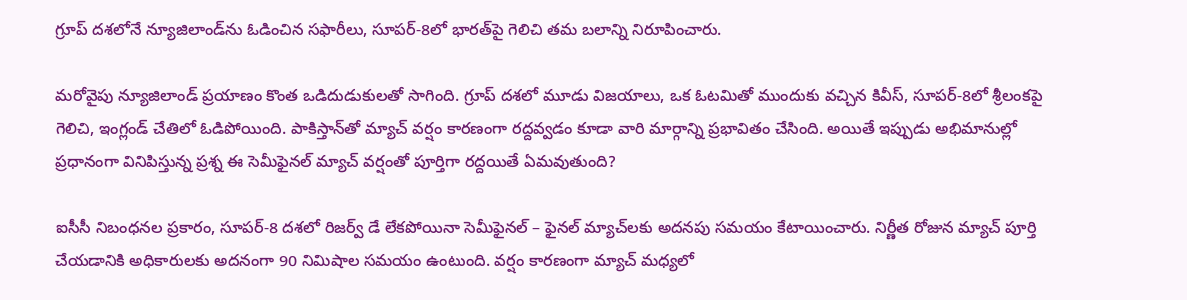గ్రూప్ దశలోనే న్యూజిలాండ్‌ను ఓడించిన సఫారీలు, సూపర్-8లో భారత్‌పై గెలిచి తమ బలాన్ని నిరూపించారు.

మరోవైపు న్యూజిలాండ్ ప్రయాణం కొంత ఒడిదుడుకులతో సాగింది. గ్రూప్ దశలో మూడు విజయాలు, ఒక ఓటమితో ముందుకు వచ్చిన కివీస్, సూపర్-8లో శ్రీలంకపై గెలిచి, ఇంగ్లండ్ చేతిలో ఓడిపోయింది. పాకిస్తాన్‌తో మ్యాచ్ వర్షం కారణంగా రద్దవ్వడం కూడా వారి మార్గాన్ని ప్రభావితం చేసింది. అయితే ఇప్పుడు అభిమానుల్లో ప్రధానంగా వినిపిస్తున్న ప్రశ్న ఈ సెమీఫైనల్ మ్యాచ్ వర్షంతో పూర్తిగా రద్దయితే ఏమవుతుంది?

ఐసీసీ నిబంధనల ప్రకారం, సూపర్-8 దశలో రిజర్వ్ డే లేకపోయినా సెమీఫైనల్ – ఫైనల్ మ్యాచ్‌లకు అదనపు సమయం కేటాయించారు. నిర్ణీత రోజున మ్యాచ్ పూర్తి చేయడానికి అధికారులకు అదనంగా 90 నిమిషాల సమయం ఉంటుంది. వర్షం కారణంగా మ్యాచ్ మధ్యలో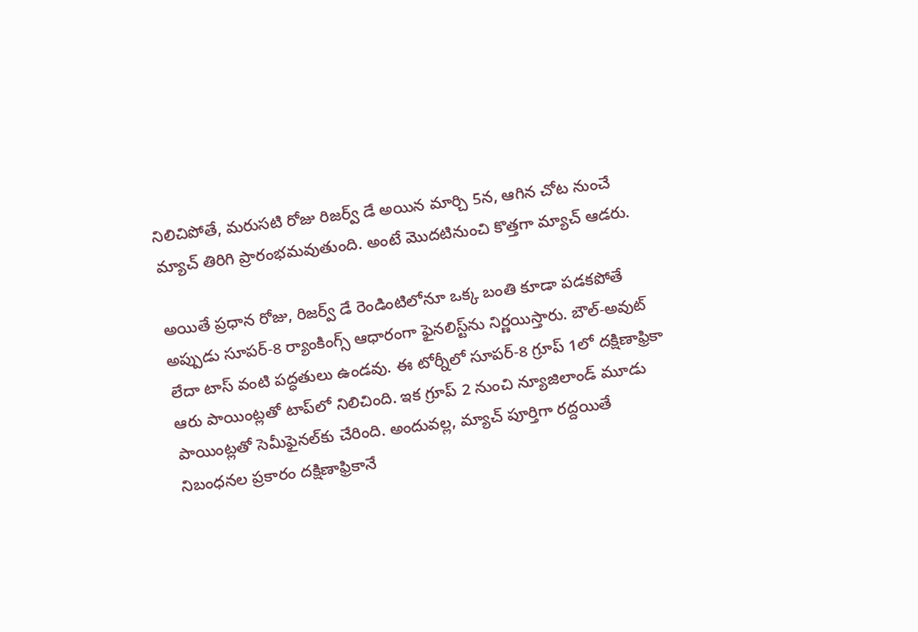నిలిచిపోతే, మరుసటి రోజు రిజర్వ్ డే అయిన మార్చి 5న, ఆగిన చోట నుంచే మ్యాచ్ తిరిగి ప్రారంభమవుతుంది. అంటే మొదటినుంచి కొత్తగా మ్యాచ్ ఆడరు.

అయితే ప్రధాన రోజు, రిజర్వ్ డే రెండింటిలోనూ ఒక్క బంతి కూడా పడకపోతే అప్పుడు సూపర్-8 ర్యాంకింగ్స్ ఆధారంగా ఫైనలిస్ట్‌ను నిర్ణయిస్తారు. బౌల్-అవుట్ లేదా టాస్ వంటి పద్ధతులు ఉండవు. ఈ టోర్నీలో సూపర్-8 గ్రూప్ 1లో దక్షిణాఫ్రికా ఆరు పాయింట్లతో టాప్‌లో నిలిచింది. ఇక గ్రూప్ 2 నుంచి న్యూజిలాండ్ మూడు పాయింట్లతో సెమీఫైనల్‌కు చేరింది. అందువల్ల, మ్యాచ్ పూర్తిగా రద్దయితే నిబంధనల ప్రకారం దక్షిణాఫ్రికానే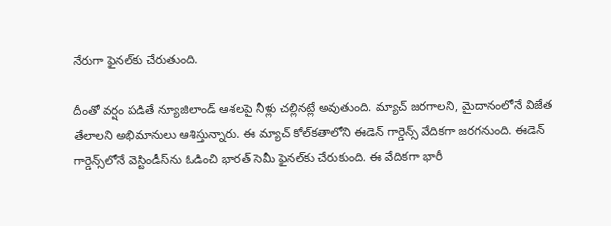నేరుగా ఫైనల్‌కు చేరుతుంది.

దీంతో వర్షం పడితే న్యూజిలాండ్ ఆశలపై నీళ్లు చల్లినట్లే అవుతుంది. మ్యాచ్ జరగాలని, మైదానంలోనే విజేత తేలాలని అభిమానులు ఆశిస్తున్నారు. ఈ మ్యాచ్ కోల్‌కతాలోని ఈడెన్ గార్డెన్స్ వేదికగా జరగనుంది. ఈడెన్ గార్డెన్స్‌లోనే వెస్టిండీస్‌ను ఓడించి భారత్ సెమీ ఫైనల్‌కు చేరుకుంది. ఈ వేదికగా భారీ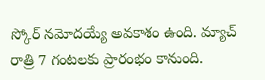స్కోర్ నమోదయ్యే అవకాశం ఉంది. మ్యాచ్ రాత్రి 7 గంటలకు ప్రారంభం కానుంది.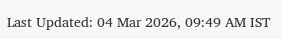Last Updated: 04 Mar 2026, 09:49 AM IST